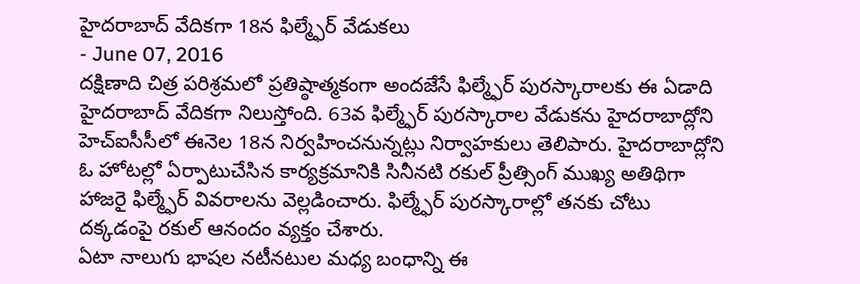హైదరాబాద్ వేదికగా 18న ఫిల్మ్ఫేర్ వేడుకలు
- June 07, 2016
దక్షిణాది చిత్ర పరిశ్రమలో ప్రతిష్ఠాత్మకంగా అందజేసే ఫిల్మ్ఫేర్ పురస్కారాలకు ఈ ఏడాది హైదరాబాద్ వేదికగా నిలుస్తోంది. 63వ ఫిల్మ్ఫేర్ పురస్కారాల వేడుకను హైదరాబాద్లోని హెచ్ఐసీసీలో ఈనెల 18న నిర్వహించనున్నట్లు నిర్వాహకులు తెలిపారు. హైదరాబాద్లోని ఓ హోటల్లో ఏర్పాటుచేసిన కార్యక్రమానికి సినీనటి రకుల్ ప్రీత్సింగ్ ముఖ్య అతిథిగా హాజరై ఫిల్మ్ఫేర్ వివరాలను వెల్లడించారు. ఫిల్మ్ఫేర్ పురస్కారాల్లో తనకు చోటు దక్కడంపై రకుల్ ఆనందం వ్యక్తం చేశారు.
ఏటా నాలుగు భాషల నటీనటుల మధ్య బంధాన్ని ఈ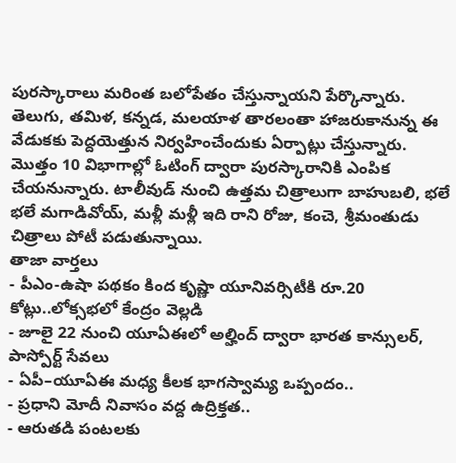పురస్కారాలు మరింత బలోపేతం చేస్తున్నాయని పేర్కొన్నారు. తెలుగు, తమిళ, కన్నడ, మలయాళ తారలంతా హాజరుకానున్న ఈ వేడుకకు పెద్దయెత్తున నిర్వహించేందుకు ఏర్పాట్లు చేస్తున్నారు. మొత్తం 10 విభాగాల్లో ఓటింగ్ ద్వారా పురస్కారానికి ఎంపిక చేయనున్నారు. టాలీవుడ్ నుంచి ఉత్తమ చిత్రాలుగా బాహుబలి, భలే భలే మగాడివోయ్, మళ్లీ మళ్లీ ఇది రాని రోజు, కంచె, శ్రీమంతుడు చిత్రాలు పోటీ పడుతున్నాయి.
తాజా వార్తలు
- పీఎం-ఉషా పథకం కింద కృష్ణా యూనివర్సిటీకి రూ.20 కోట్లు..లోక్సభలో కేంద్రం వెల్లడి
- జూలై 22 నుంచి యూఏఈలో అల్హింద్ ద్వారా భారత కాన్సులర్, పాస్పోర్ట్ సేవలు
- ఏపీ–యూఏఈ మధ్య కీలక భాగస్వామ్య ఒప్పందం..
- ప్రధాని మోదీ నివాసం వద్ద ఉద్రిక్తత..
- ఆరుతడి పంటలకు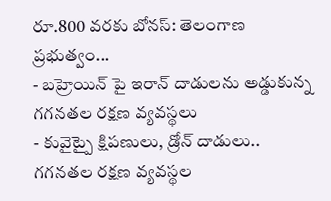రూ.800 వరకు బోనస్: తెలంగాణ ప్రభుత్వం...
- బహ్రెయిన్ పై ఇరాన్ దాడులను అడ్డుకున్న గగనతల రక్షణ వ్యవస్థలు
- కువైట్పై క్షిపణులు, డ్రోన్ దాడులు.. గగనతల రక్షణ వ్యవస్థల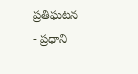ప్రతిఘటన
- ప్రధాని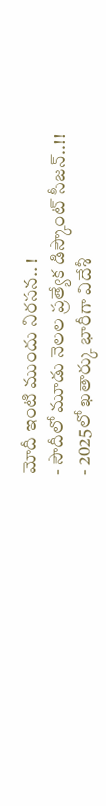మోదీ ఇంటి ముందు నిరసన.. !
- సౌదీలో మూడు నెలల ప్రత్యేక డిస్కౌంట్ సీజన్..!!
- 2025లో ఖతార్కు భారీగా విదేశీ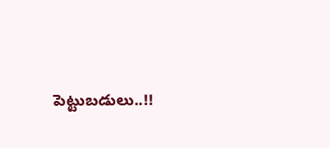పెట్టుబడులు..!!